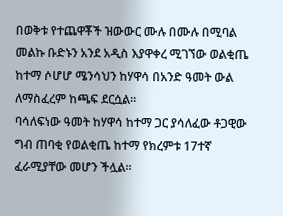በወቅቱ የተጨዋቾች ዝውውር ሙሉ በሙሉ በሚባል መልኩ ቡድኑን አንደ አዲስ እያዋቀረ ሚገኘው ወልቂጤ ከተማ ሶሆሆ ሜንሳህን ከሃዋሳ በአንድ ዓመት ውል ለማስፈረም ከጫፍ ደርሷል።
ባሳለፍነው ዓመት ከሃዋሳ ከተማ ጋር ያሳለፈው ቶጋዊው ግብ ጠባቂ የወልቂጤ ከተማ የክረምቱ 17ተኛ ፈራሚያቸው መሆን ችሏል።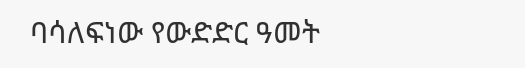ባሳለፍነው የውድድር ዓመት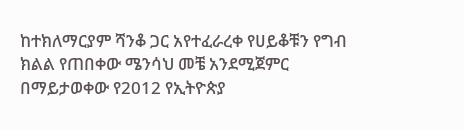ከተክለማርያም ሻንቆ ጋር አየተፈራረቀ የሀይቆቹን የግብ ክልል የጠበቀው ሜንሳህ መቼ አንደሚጀምር በማይታወቀው የ2012 የኢትዮጵያ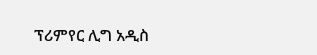ፕሪምየር ሊግ አዲስ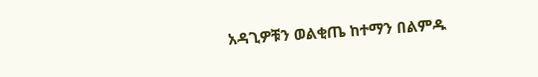አዳጊዎቹን ወልቂጤ ከተማን በልምዱ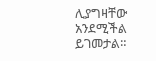ሊያግዛቸው አንደሚችል ይገመታል።